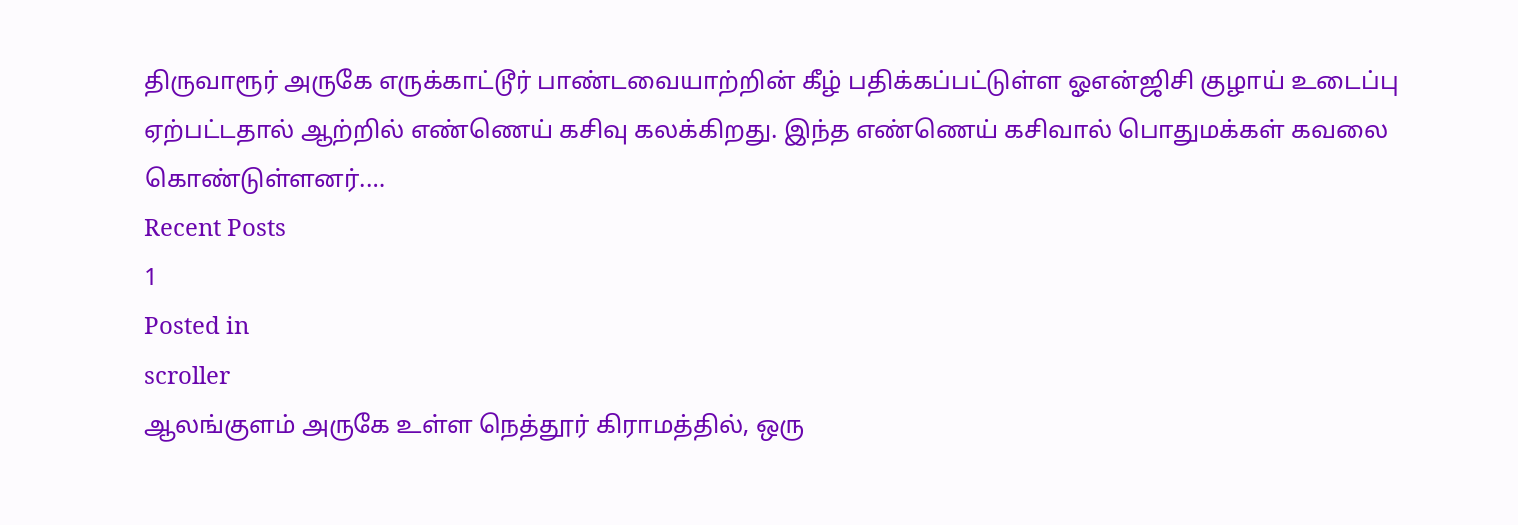திருவாரூர் அருகே எருக்காட்டூர் பாண்டவையாற்றின் கீழ் பதிக்கப்பட்டுள்ள ஓஎன்ஜிசி குழாய் உடைப்பு ஏற்பட்டதால் ஆற்றில் எண்ணெய் கசிவு கலக்கிறது. இந்த எண்ணெய் கசிவால் பொதுமக்கள் கவலை கொண்டுள்ளனர்.…
Recent Posts
1
Posted in
scroller
ஆலங்குளம் அருகே உள்ள நெத்தூர் கிராமத்தில், ஒரு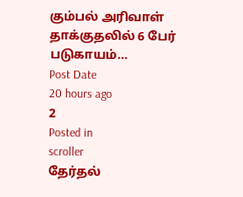கும்பல் அரிவாள் தாக்குதலில் 6 பேர் படுகாயம்…
Post Date
20 hours ago
2
Posted in
scroller
தேர்தல்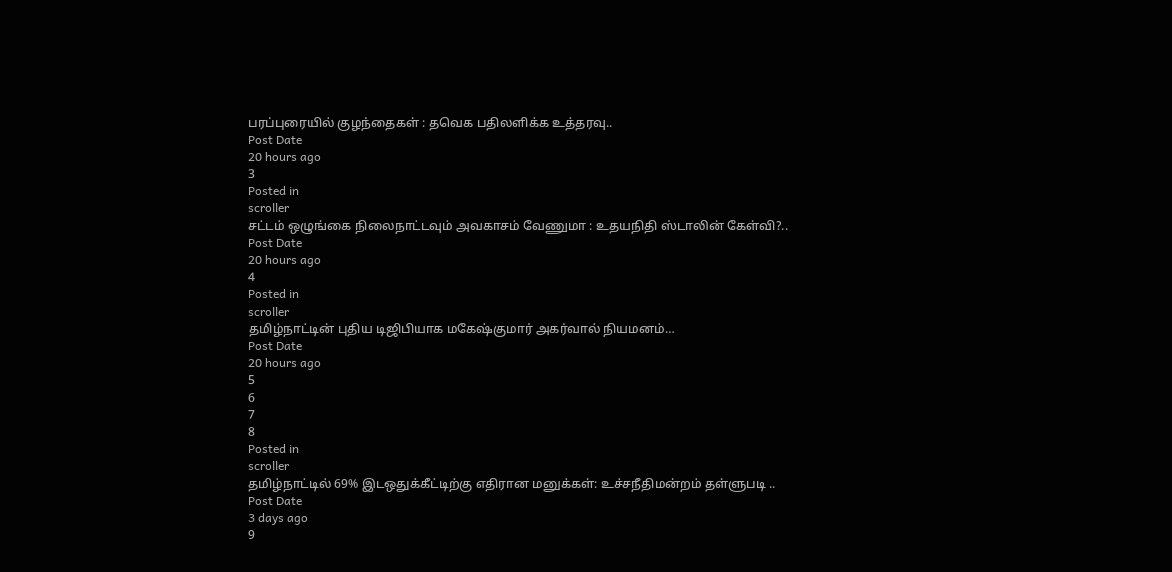பரப்புரையில் குழந்தைகள் : தவெக பதிலளிக்க உத்தரவு..
Post Date
20 hours ago
3
Posted in
scroller
சட்டம் ஒழுங்கை நிலைநாட்டவும் அவகாசம் வேணுமா : உதயநிதி ஸ்டாலின் கேள்வி?..
Post Date
20 hours ago
4
Posted in
scroller
தமிழ்நாட்டின் புதிய டிஜிபியாக மகேஷ்குமார் அகர்வால் நியமனம்…
Post Date
20 hours ago
5
6
7
8
Posted in
scroller
தமிழ்நாட்டில் 69% இடஒதுக்கீட்டிற்கு எதிரான மனுக்கள்: உச்சநீதிமன்றம் தள்ளுபடி ..
Post Date
3 days ago
9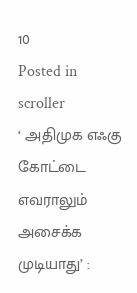10
Posted in
scroller
‘ அதிமுக எஃகு கோட்டை எவராலும் அசைக்க முடியாது’ :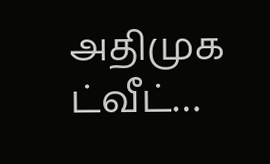அதிமுக ட்வீட்…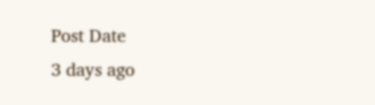Post Date
3 days ago